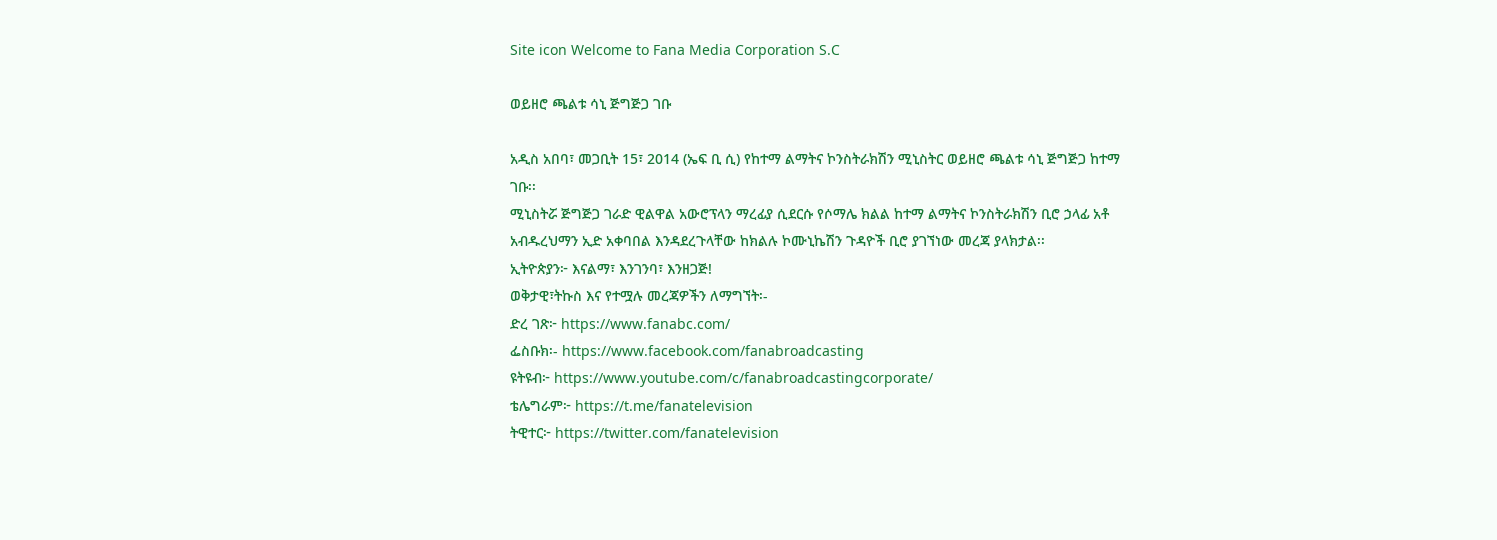Site icon Welcome to Fana Media Corporation S.C

ወይዘሮ ጫልቱ ሳኒ ጅግጅጋ ገቡ

አዲስ አበባ፣ መጋቢት 15፣ 2014 (ኤፍ ቢ ሲ) የከተማ ልማትና ኮንስትራክሽን ሚኒስትር ወይዘሮ ጫልቱ ሳኒ ጅግጅጋ ከተማ ገቡ፡፡
ሚኒስትሯ ጅግጅጋ ገራድ ዊልዋል አውሮፕላን ማረፊያ ሲደርሱ የሶማሌ ክልል ከተማ ልማትና ኮንስትራክሽን ቢሮ ኃላፊ አቶ አብዱረህማን ኢድ አቀባበል እንዳደረጉላቸው ከክልሉ ኮሙኒኬሽን ጉዳዮች ቢሮ ያገኘነው መረጃ ያላክታል፡፡
ኢትዮጵያን፦ እናልማ፣ እንገንባ፣ እንዘጋጅ!
ወቅታዊ፣ትኩስ እና የተሟሉ መረጃዎችን ለማግኘት፡-
ድረ ገጽ፦ https://www.fanabc.com/
ፌስቡክ፡- https://www.facebook.com/fanabroadcasting
ዩትዩብ፦ https://www.youtube.com/c/fanabroadcastingcorporate/
ቴሌግራም፦ https://t.me/fanatelevision
ትዊተር፦ https://twitter.com/fanatelevision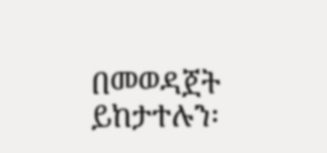በመወዳጀት ይከታተሉን፡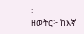፡
ዘወትር፦ ከእኛ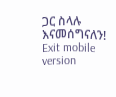ጋር ስላሉ እናመሰግናለን!
Exit mobile version